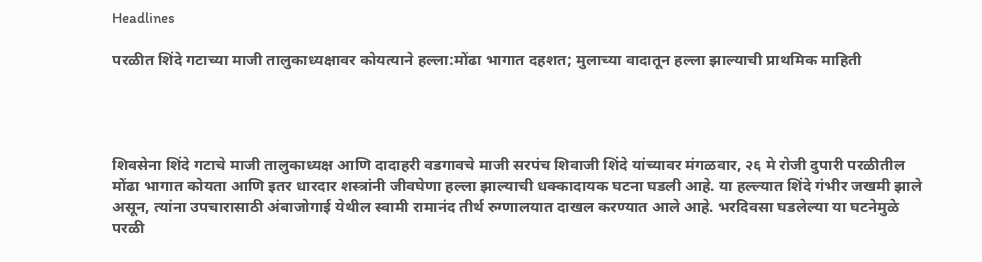Headlines

परळीत शिंदे गटाच्या माजी तालुकाध्यक्षावर कोयत्याने हल्ला:मोंढा भागात दहशत; मुलाच्या वादातून हल्ला झाल्याची प्राथमिक माहिती




शिवसेना शिंदे गटाचे माजी तालुकाध्यक्ष आणि दादाहरी वडगावचे माजी सरपंच शिवाजी शिंदे यांच्यावर मंगळवार, २६ मे रोजी दुपारी परळीतील मोंढा भागात कोयता आणि इतर धारदार शस्त्रांनी जीवघेणा हल्ला झाल्याची धक्कादायक घटना घडली आहे. या हल्ल्यात शिंदे गंभीर जखमी झाले असून, त्यांना उपचारासाठी अंबाजोगाई येथील स्वामी रामानंद तीर्थ रुग्णालयात दाखल करण्यात आले आहे. भरदिवसा घडलेल्या या घटनेमुळे परळी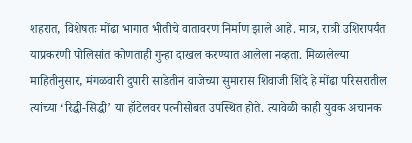शहरात, विशेषतः मोंढा भागात भीतीचे वातावरण निर्माण झाले आहे. मात्र, रात्री उशिरापर्यंत याप्रकरणी पोलिसांत कोणताही गुन्हा दाखल करण्यात आलेला नव्हता. मिळालेल्या माहितीनुसार, मंगळवारी दुपारी साडेतीन वाजेच्या सुमारास शिवाजी शिंदे हे मोंढा परिसरातील त्यांच्या ‘रिद्धी-सिद्धी’ या हॉटेलवर पत्नीसोबत उपस्थित होते. त्यावेळी काही युवक अचानक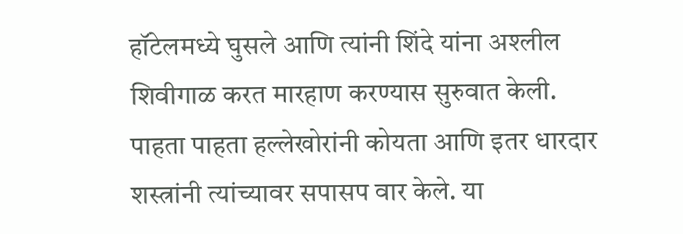हॉटेलमध्ये घुसले आणि त्यांनी शिंदे यांना अश्लील शिवीगाळ करत मारहाण करण्यास सुरुवात केली. पाहता पाहता हल्लेखोरांनी कोयता आणि इतर धारदार शस्त्रांनी त्यांच्यावर सपासप वार केले. या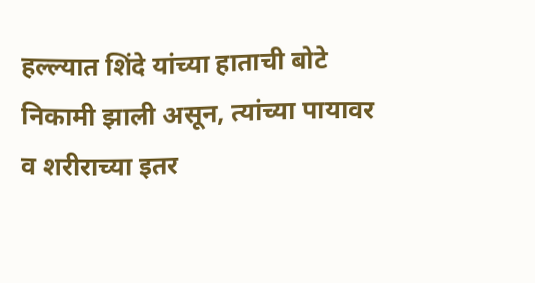हल्ल्यात शिंदे यांच्या हाताची बोटे निकामी झाली असून, त्यांच्या पायावर व शरीराच्या इतर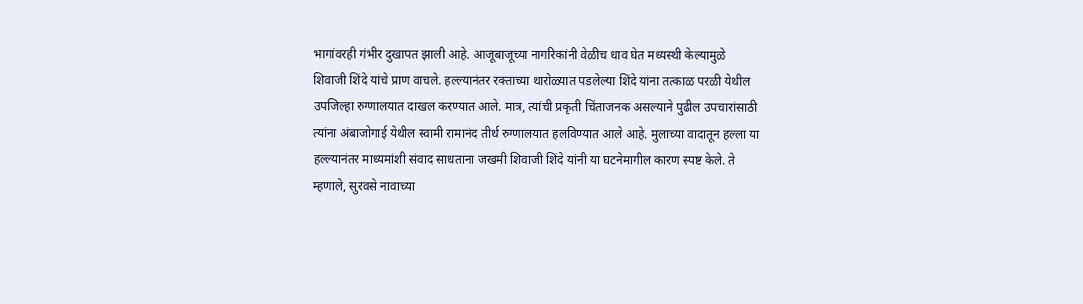भागांवरही गंभीर दुखापत झाली आहे. आजूबाजूच्या नागरिकांनी वेळीच धाव घेत मध्यस्थी केल्यामुळे शिवाजी शिंदे यांचे प्राण वाचले. हल्ल्यानंतर रक्ताच्या थारोळ्यात पडलेल्या शिंदे यांना तत्काळ परळी येथील उपजिल्हा रुग्णालयात दाखल करण्यात आले. मात्र, त्यांची प्रकृती चिंताजनक असल्याने पुढील उपचारांसाठी त्यांना अंबाजोगाई येथील स्वामी रामानंद तीर्थ रुग्णालयात हलविण्यात आले आहे. मुलाच्या वादातून हल्ला या हल्ल्यानंतर माध्यमांशी संवाद साधताना जखमी शिवाजी शिंदे यांनी या घटनेमागील कारण स्पष्ट केले. ते म्हणाले, सुरवसे नावाच्या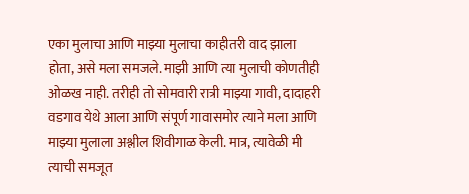एका मुलाचा आणि माझ्या मुलाचा काहीतरी वाद झाला होता, असे मला समजले. माझी आणि त्या मुलाची कोणतीही ओळख नाही. तरीही तो सोमवारी रात्री माझ्या गावी, दादाहरी वडगाव येथे आला आणि संपूर्ण गावासमोर त्याने मला आणि माझ्या मुलाला अश्लील शिवीगाळ केली. मात्र, त्यावेळी मी त्याची समजूत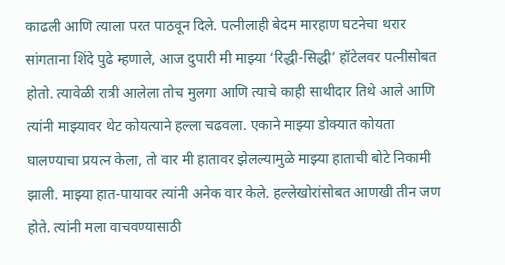काढली आणि त्याला परत पाठवून दिले. पत्नीलाही बेदम मारहाण घटनेचा थरार सांगताना शिंदे पुढे म्हणाले, आज दुपारी मी माझ्या ‘रिद्धी-सिद्धी’ हॉटेलवर पत्नीसोबत होतो. त्यावेळी रात्री आलेला तोच मुलगा आणि त्याचे काही साथीदार तिथे आले आणि त्यांनी माझ्यावर थेट कोयत्याने हल्ला चढवला. एकाने माझ्या डोक्यात कोयता घालण्याचा प्रयत्न केला, तो वार मी हातावर झेलल्यामुळे माझ्या हाताची बोटे निकामी झाली. माझ्या हात-पायावर त्यांनी अनेक वार केले. हल्लेखोरांसोबत आणखी तीन जण होते. त्यांनी मला वाचवण्यासाठी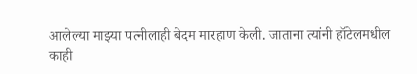आलेल्या माझ्या पत्नीलाही बेदम मारहाण केली. जाताना त्यांनी हॉटेलमधील काही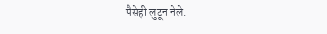पैसेही लुटून नेले.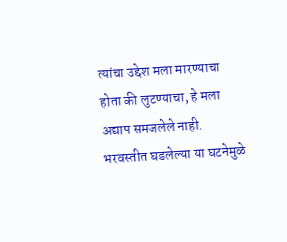त्यांचा उद्देश मला मारण्याचा होता की लुटण्याचा, हे मला अद्याप समजलेले नाही. भरवस्तीत घडलेल्या या घटनेमुळे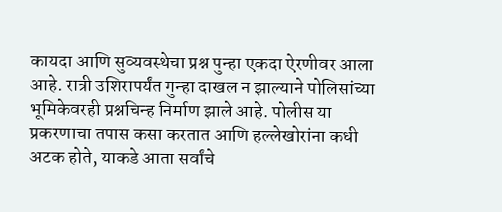कायदा आणि सुव्यवस्थेचा प्रश्न पुन्हा एकदा ऐरणीवर आला आहे. रात्री उशिरापर्यंत गुन्हा दाखल न झाल्याने पोलिसांच्या भूमिकेवरही प्रश्नचिन्ह निर्माण झाले आहे. पोलीस या प्रकरणाचा तपास कसा करतात आणि हल्लेखोरांना कधी अटक होते, याकडे आता सर्वांचे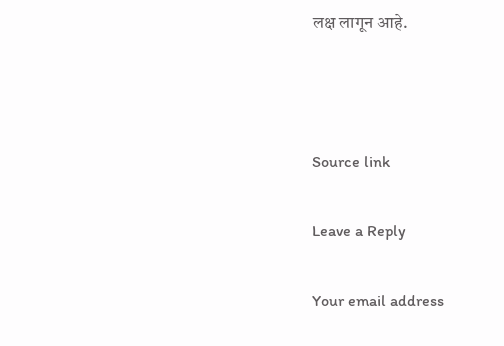लक्ष लागून आहे.



Source link

Leave a Reply

Your email address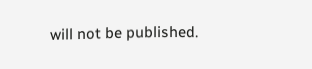will not be published.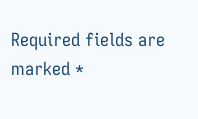Required fields are marked *